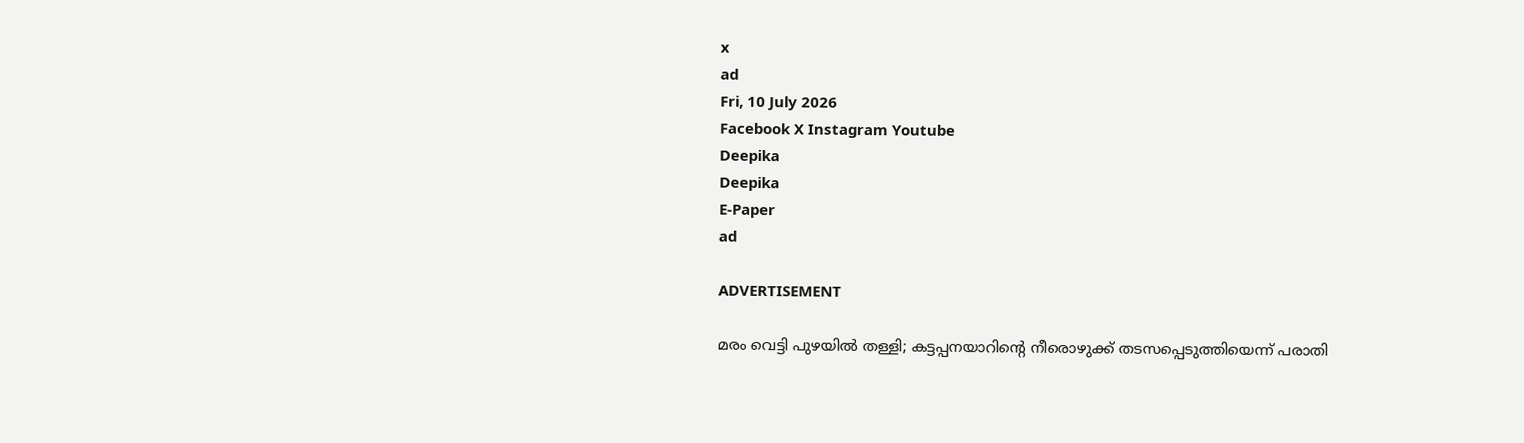x
ad
Fri, 10 July 2026
Facebook X Instagram Youtube
Deepika
Deepika
E-Paper
ad

ADVERTISEMENT

മരം വെട്ടി പുഴയില്‍ തള്ളി; കട്ടപ്പനയാറിന്‍റെ നീരൊഴുക്ക് തടസപ്പെടുത്തിയെന്ന് പരാതി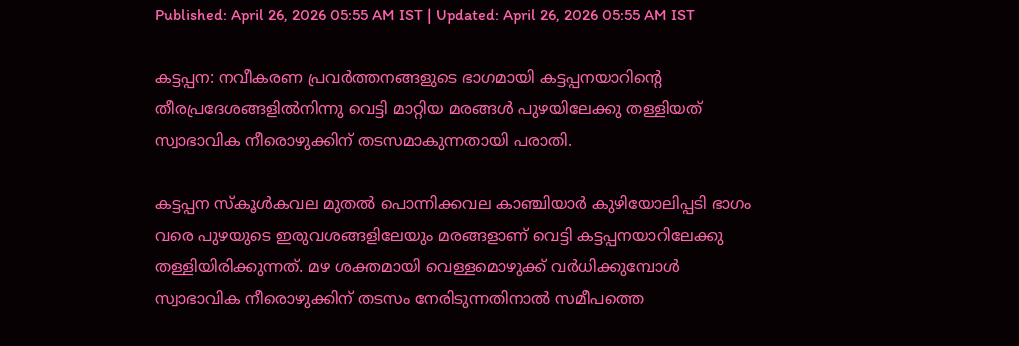Published: April 26, 2026 05:55 AM IST | Updated: April 26, 2026 05:55 AM IST

കട്ടപ്പന: നവീകരണ പ്രവര്‍ത്തനങ്ങളുടെ ഭാഗമായി കട്ടപ്പനയാറിന്‍റെ തീരപ്രദേശങ്ങളില്‍നിന്നു വെട്ടി മാറ്റിയ മരങ്ങള്‍ പുഴയിലേക്കു തള്ളിയത് സ്വാഭാവിക നീരൊഴുക്കിന് തടസമാകുന്നതായി പരാതി.

കട്ടപ്പന സ്‌കൂള്‍കവല മുതല്‍ പൊന്നിക്കവല കാഞ്ചിയാര്‍ കുഴിയോലിപ്പടി ഭാഗം വരെ പുഴയുടെ ഇരുവശങ്ങളിലേയും മരങ്ങളാണ് വെട്ടി കട്ടപ്പനയാറിലേക്കു തള്ളിയിരിക്കുന്നത്. മഴ ശക്തമായി വെള്ളമൊഴുക്ക് വര്‍ധിക്കുമ്പോള്‍ സ്വാഭാവിക നീരൊഴുക്കിന് തടസം നേരിടുന്നതിനാല്‍ സമീപത്തെ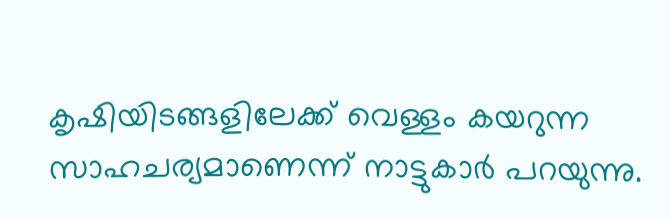കൃഷിയിടങ്ങളിലേക്ക് വെള്ളം കയറുന്ന സാഹചര്യമാണെന്ന് നാട്ടുകാര്‍ പറയുന്നു.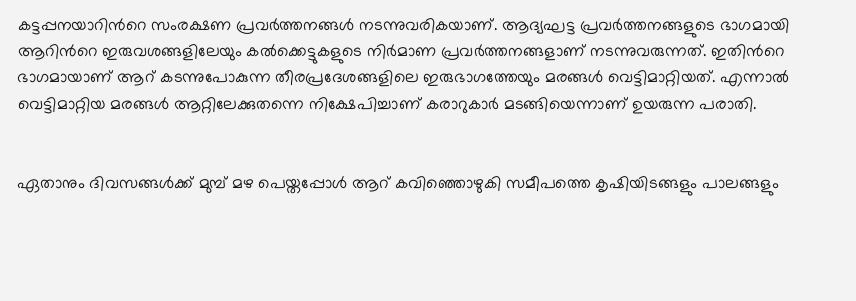കട്ടപ്പനയാറിന്‍റെ സംരക്ഷണ പ്രവര്‍ത്തനങ്ങള്‍ നടന്നുവരികയാണ്. ആദ്യഘട്ട പ്രവര്‍ത്തനങ്ങളുടെ ഭാഗമായി ആറിന്‍റെ ഇരുവശങ്ങളിലേയും കല്‍ക്കെട്ടുകളുടെ നിര്‍മാണ പ്രവര്‍ത്തനങ്ങളാണ് നടന്നുവരുന്നത്. ഇതിന്‍റെ ഭാഗമായാണ് ആറ് കടന്നുപോകുന്ന തീരപ്രദേശങ്ങളിലെ ഇരുഭാഗത്തേയും മരങ്ങള്‍ വെട്ടിമാറ്റിയത്. എന്നാല്‍ വെട്ടിമാറ്റിയ മരങ്ങള്‍ ആറ്റിലേക്കുതന്നെ നിക്ഷേപിച്ചാണ് കരാറുകാര്‍ മടങ്ങിയെന്നാണ് ഉയരുന്ന പരാതി.


ഏതാനും ദിവസങ്ങള്‍ക്ക് മുമ്പ് മഴ പെയ്തപ്പോള്‍ ആറ് കവിഞ്ഞൊഴുകി സമീപത്തെ കൃഷിയിടങ്ങളും പാലങ്ങളും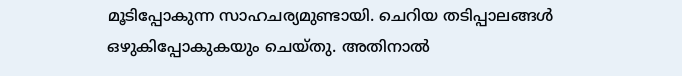മൂടിപ്പോകുന്ന സാഹചര്യമുണ്ടായി. ചെറിയ തടിപ്പാലങ്ങള്‍ ഒഴുകിപ്പോകുകയും ചെയ്തു. അതിനാല്‍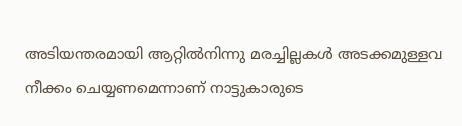അടിയന്തരമായി ആറ്റില്‍നിന്നു മരച്ചില്ലകള്‍ അടക്കമുള്ളവ നീക്കം ചെയ്യണമെന്നാണ് നാട്ടുകാരുടെ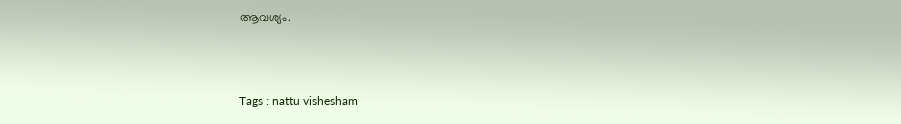ആവശ്യം.



Tags : nattu vishesham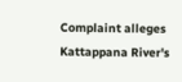Complaint alleges Kattappana River's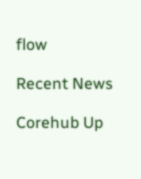flow

Recent News

Corehub Up